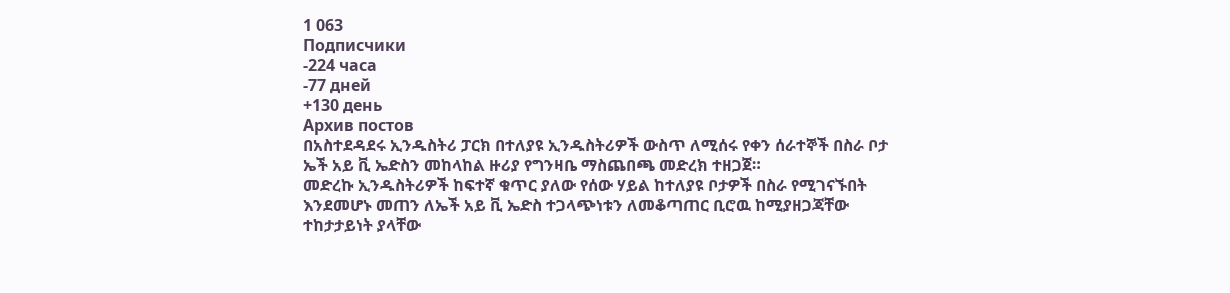1 063
Подписчики
-224 часа
-77 дней
+130 день
Архив постов
በአስተደዳደሩ ኢንዱስትሪ ፓርክ በተለያዩ ኢንዱስትሪዎች ውስጥ ለሚሰሩ የቀን ሰራተኞች በስራ ቦታ ኤች አይ ቪ ኤድስን መከላከል ዙሪያ የግንዛቤ ማስጨበጫ መድረክ ተዘጋጀ።
መድረኩ ኢንዱስትሪዎች ከፍተኛ ቁጥር ያለው የሰው ሃይል ከተለያዩ ቦታዎች በስራ የሚገናኙበት እንደመሆኑ መጠን ለኤች አይ ቪ ኤድስ ተጋላጭነቱን ለመቆጣጠር ቢሮዉ ከሚያዘጋጃቸው ተከታታይነት ያላቸው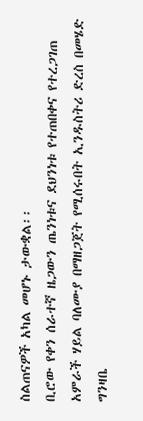ስልጠናዎች አካል መሆኑ ታውቋል፡፡
ቢሮው የቀን ሰራተኛ ዜጋውን ጤንነቱና ደህንነቱ የተጠበቀና የተረጋገጠ አምራች ሃይል ባለሙያ በማዘጋጀት የሚሰሩበት ኢንዱስትሪ ድረስ በመሄድ ግንዛቤ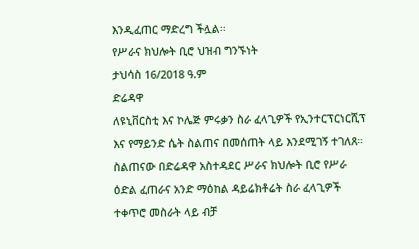እንዲፈጠር ማድረግ ችሏል፡፡
የሥራና ክህሎት ቢሮ ህዝብ ግንኙነት
ታህሳስ 16/2018 ዓ.ም
ድሬዳዋ
ለዩኒቨርስቲ እና ኮሌጅ ምሩቃን ስራ ፈላጊዎች የኢንተርፕርነርሺፕ እና የማይንድ ሴት ስልጠና በመሰጠት ላይ እንደሚገኝ ተገለጸ።
ስልጠናው በድሬዳዋ አስተዳደር ሥራና ክህሎት ቢሮ የሥራ ዕድል ፈጠራና አንድ ማዕከል ዳይሬክቶሬት ስራ ፈላጊዎች ተቀጥሮ መስራት ላይ ብቻ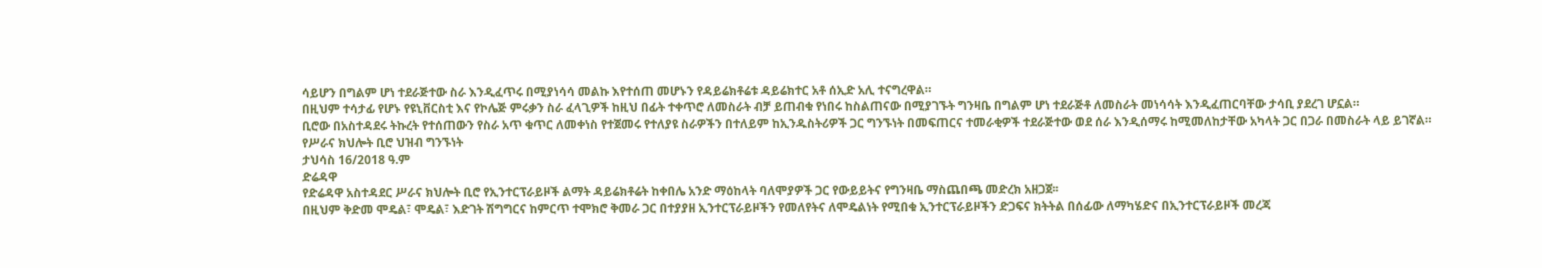ሳይሆን በግልም ሆነ ተደራጅተው ስራ እንዲፈጥሩ በሚያነሳሳ መልኩ እየተሰጠ መሆኑን የዳይሬክቶሬቱ ዳይሬክተር አቶ ሰኢድ አሊ ተናግረዋል።
በዚህም ተሳታፊ የሆኑ የዩኒቨርስቲ እና የኮሌጅ ምሩቃን ስራ ፈላጊዎች ከዚህ በፊት ተቀጥሮ ለመስራት ብቻ ይጠብቁ የነበሩ ከስልጠናው በሚያገኙት ግንዛቤ በግልም ሆነ ተደራጅቶ ለመስራት መነሳሳት እንዲፈጠርባቸው ታሳቢ ያደረገ ሆኗል።
ቢሮው በአስተዳደሩ ትኩረት የተሰጠውን የስራ አጥ ቁጥር ለመቀነስ የተጀመሩ የተለያዩ ስራዎችን በተለይም ከኢንዱስትሪዎች ጋር ግንኙነት በመፍጠርና ተመራቂዎች ተደራጅተው ወደ ሰራ እንዲሰማሩ ከሚመለከታቸው አካላት ጋር በጋራ በመስራት ላይ ይገኛል።
የሥራና ክህሎት ቢሮ ህዝብ ግንኙነት
ታህሳስ 16/2018 ዓ.ም
ድሬዳዋ
የድሬዳዋ አስተዳደር ሥራና ክህሎት ቢሮ የኢንተርፕራይዞች ልማት ዳይሬክቶሬት ከቀበሌ አንድ ማዕከላት ባለሞያዎች ጋር የውይይትና የግንዛቤ ማስጨበጫ መድረክ አዘጋጀ፡፡
በዚህም ቅድመ ሞዴል፣ ሞዴል፣ እድገት ሽግግርና ከምርጥ ተሞክሮ ቅመራ ጋር በተያያዘ ኢንተርፕራይዞችን የመለየትና ለሞዴልነት የሚበቁ ኢንተርፕራይዞችን ድጋፍና ክትትል በሰፊው ለማካሄድና በኢንተርፕራይዞች መረጃ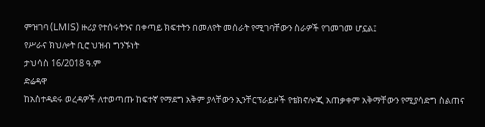ምዝገባ (LMIS) ዙሪያ የተሰሩትንና በቀጣይ ክፍተትን በመለየት መሰራት የሚገባቸውን ስራዎች የገመገመ ሆኗል፤
የሥራና ክህሎት ቢሮ ህዝብ ግንኙነት
ታህሳስ 16/2018 ዓ.ም
ድሬዳዋ
ከአስተዳደሩ ወረዳዎች ለተወጣጡ ከፍተኛ የማደግ አቅም ያላቸውን ኢንቸርፕራይዞች የቴክኖሎጂ አጠቃቀም አቅማቸውን የሚያሳድግ ስልጠና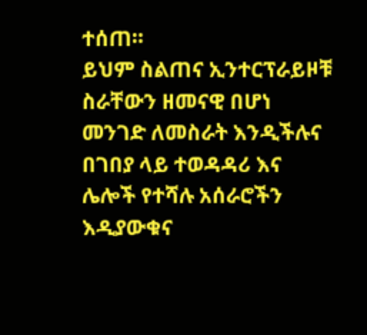ተሰጠ።
ይህም ስልጠና ኢንተርፕራይዞቹ ስራቸውን ዘመናዊ በሆነ መንገድ ለመስራት እንዲችሉና በገበያ ላይ ተወዳዳሪ እና ሌሎች የተሻሉ አሰራሮችን እዲያውቁና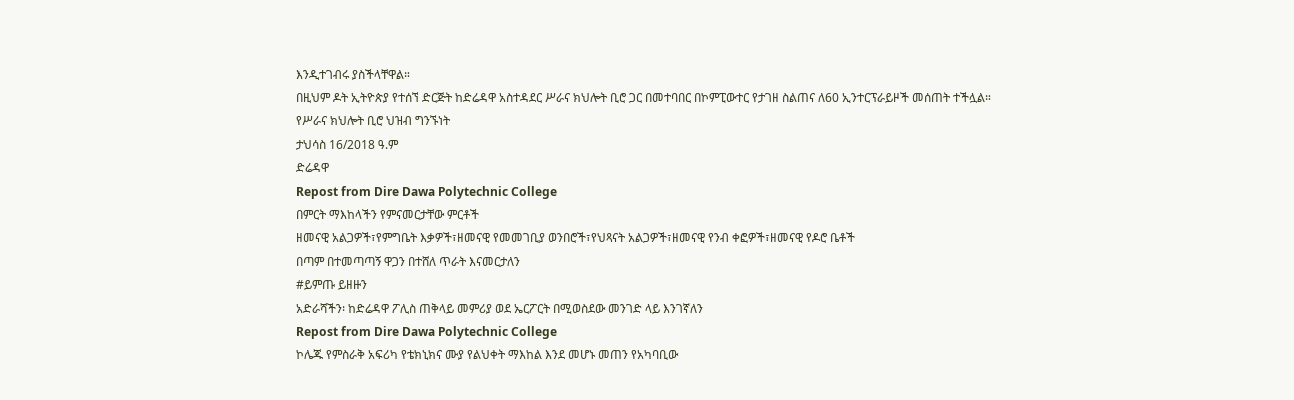እንዲተገብሩ ያስችላቸዋል።
በዚህም ዶት ኢትዮጵያ የተሰኘ ድርጅት ከድሬዳዋ አስተዳደር ሥራና ክህሎት ቢሮ ጋር በመተባበር በኮምፒውተር የታገዘ ስልጠና ለ60 ኢንተርፕራይዞች መሰጠት ተችሏል።
የሥራና ክህሎት ቢሮ ህዝብ ግንኙነት
ታህሳስ 16/2018 ዓ.ም
ድሬዳዋ
Repost from Dire Dawa Polytechnic College
በምርት ማእከላችን የምናመርታቸው ምርቶች
ዘመናዊ አልጋዎች፣የምግቤት እቃዎች፣ዘመናዊ የመመገቢያ ወንበሮች፣የህጻናት አልጋዎች፣ዘመናዊ የንብ ቀፎዎች፣ዘመናዊ የዶሮ ቤቶች
በጣም በተመጣጣኝ ዋጋን በተሸለ ጥራት እናመርታለን
#ይምጡ ይዘዙን
አድራሻችን፡ ከድሬዳዋ ፖሊስ ጠቅላይ መምሪያ ወደ ኤርፖርት በሚወስደው መንገድ ላይ እንገኛለን
Repost from Dire Dawa Polytechnic College
ኮሌጁ የምስራቅ አፍሪካ የቴክኒክና ሙያ የልህቀት ማእከል እንደ መሆኑ መጠን የአካባቢው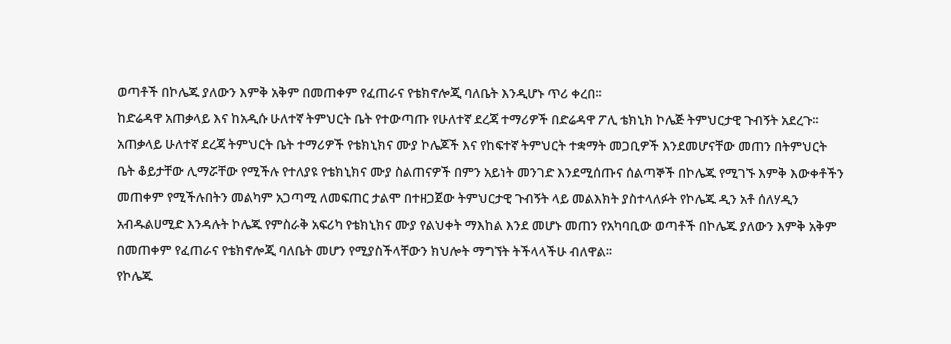ወጣቶች በኮሌጁ ያለውን እምቅ አቅም በመጠቀም የፈጠራና የቴክኖሎጂ ባለቤት እንዲሆኑ ጥሪ ቀረበ፡፡
ከድሬዳዋ አጠቃላይ እና ከአዲሱ ሁለተኛ ትምህርት ቤት የተውጣጡ የሁለተኛ ደረጃ ተማሪዎች በድሬዳዋ ፖሊ ቴክኒክ ኮሌጅ ትምህርታዊ ጉብኝት አደረጉ፡፡
አጠቃላይ ሁለተኛ ደረጃ ትምህርት ቤት ተማሪዎች የቴክኒክና ሙያ ኮሌጆች እና የከፍተኛ ትምህርት ተቋማት መጋቢዎች እንደመሆናቸው መጠን በትምህርት ቤት ቆይታቸው ሊማሯቸው የሚችሉ የተለያዩ የቴክኒክና ሙያ ስልጠናዎች በምን አይነት መንገድ እንደሚሰጡና ሰልጣኞች በኮሌጁ የሚገኙ እምቅ እውቀቶችን መጠቀም የሚችሉበትን መልካም አጋጣሚ ለመፍጠር ታልሞ በተዘጋጀው ትምህርታዊ ጉብኝት ላይ መልእክት ያስተላለፉት የኮሌጁ ዲን አቶ ሰለሃዲን አብዱልሀሚድ እንዳሉት ኮሌጁ የምስራቅ አፍሪካ የቴክኒክና ሙያ የልህቀት ማእከል እንደ መሆኑ መጠን የአካባቢው ወጣቶች በኮሌጁ ያለውን እምቅ አቅም በመጠቀም የፈጠራና የቴክኖሎጂ ባለቤት መሆን የሚያስችላቸውን ክህሎት ማግኘት ትችላላችሁ ብለዋል፡፡
የኮሌጁ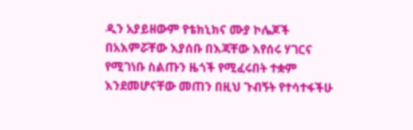ዲን አያይዘውም የቴክኒክና ሙያ ኮሌጆች በአእምሯቸው እያሰቡ በእጃቸው እየሰሩ ሃገርና የሚገነቡ ስልጡን ዜጎች የሚፈሩበት ተቋም እንደመሆናቸው መጠን በዚህ ጉብኝት የተሳተፋችሁ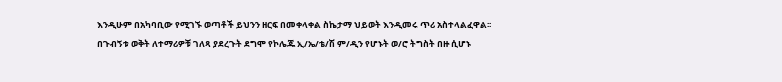እንዲሁም በአካባቢው የሚገኙ ወጣቶች ይህንን ዘርፍ በመቀላቀል ስኬታማ ህይወት እንዲመሩ ጥሪ አስተላልፈዋል፡፡
በጉብኝቱ ወቅት ለተማሪዎቹ ገለጻ ያደረጉት ደግሞ የኮሌጁ ኢ/ኤ/ቴ/ሽ ም/ዲን የሆኑት ወ/ሮ ትግስት በዙ ሲሆኑ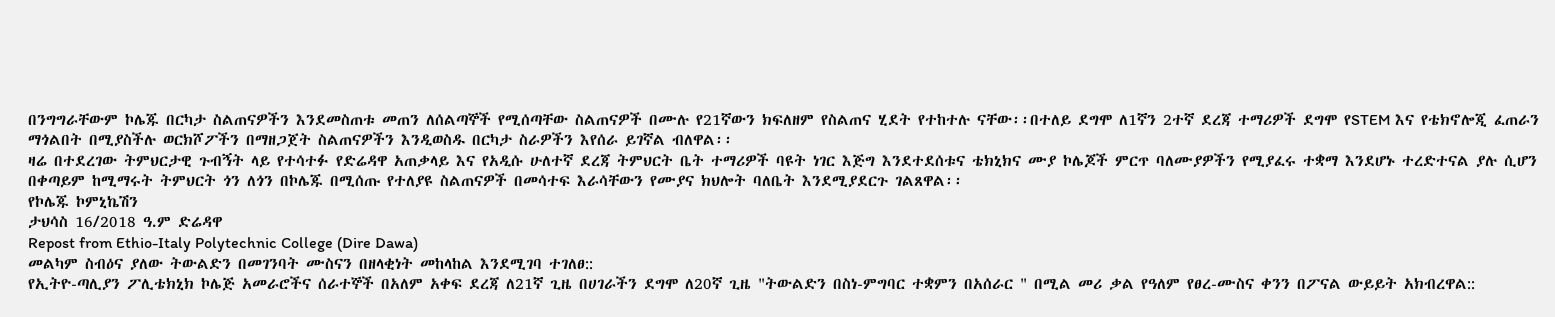በንግግራቸውም ኮሌጁ በርካታ ስልጠናዎችን እንደመስጠቱ መጠን ለሰልጣኞች የሚሰጣቸው ስልጠናዎች በሙሉ የ21ኛውን ክፍለዘም የስልጠና ሂደት የተከተሉ ናቸው፡፡በተለይ ደግሞ ለ1ኛን 2ተኛ ደረጃ ተማሪዎች ደግሞ የSTEM እና የቴክኖሎጂ ፈጠራን ማጎልበት በሚያስችሉ ወርክሾፖችን በማዘጋጀት ስልጠናዎችን እንዲወስዱ በርካታ ስራዎችን እየሰራ ይገኛል ብለዋል፡፡
ዛሬ በተደረገው ትምህርታዊ ጉብኝት ላይ የተሳተፉ የድሬዳዋ አጠቃላይ እና የአዲሱ ሁለተኛ ደረጃ ትምህርት ቤት ተማሪዎች ባዩት ነገር እጅግ እንደተደሰቱና ቴክኒክና ሙያ ኮሌጆች ምርጥ ባለሙያዎችን የሚያፈሩ ተቋማ እንደሆኑ ተረድተናል ያሉ ሲሆን በቀጣይም ከሚማሩት ትምህርት ጎን ለጎን በኮሌጁ በሚሰጡ የተለያዩ ስልጠናዎች በመሳተፍ እራሳቸውን የሙያና ክህሎት ባለቤት እንደሚያደርጉ ገልጸዋል፡፡
የኮሌጁ ኮምኒኬሽን
ታህሳስ 16/2018 ዓ.ም ድሬዳዋ
Repost from Ethio-Italy Polytechnic College (Dire Dawa)
መልካም ስብዕና ያለው ትውልድን በመገንባት ሙስናን በዘላቂነት መከላከል እንደሚገባ ተገለፀ::
የኢትዮ-ጣሊያን ፖሊቴክኒክ ኮሌጅ አመራሮችና ሰራተኞች በአለም አቀፍ ደረጃ ለ21ኛ ጊዜ በሀገራችን ደግሞ ለ20ኛ ጊዜ "ትውልድን በስነ-ምግባር ተቋምን በአሰራር " በሚል መሪ ቃል የዓለም የፀረ-ሙስና ቀንን በፖናል ውይይት አክብረዋል::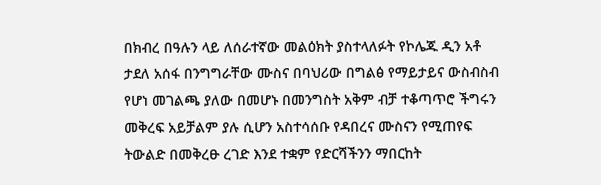በክብረ በዓሉን ላይ ለሰራተኛው መልዕክት ያስተላለፉት የኮሌጁ ዲን አቶ ታደለ አሰፋ በንግግራቸው ሙስና በባህሪው በግልፅ የማይታይና ውስብስብ የሆነ መገልጫ ያለው በመሆኑ በመንግስት አቅም ብቻ ተቆጣጥሮ ችግሩን መቅረፍ አይቻልም ያሉ ሲሆን አስተሳሰቡ የዳበረና ሙስናን የሚጠየፍ ትውልድ በመቅረፁ ረገድ እንደ ተቋም የድርሻችንን ማበርከት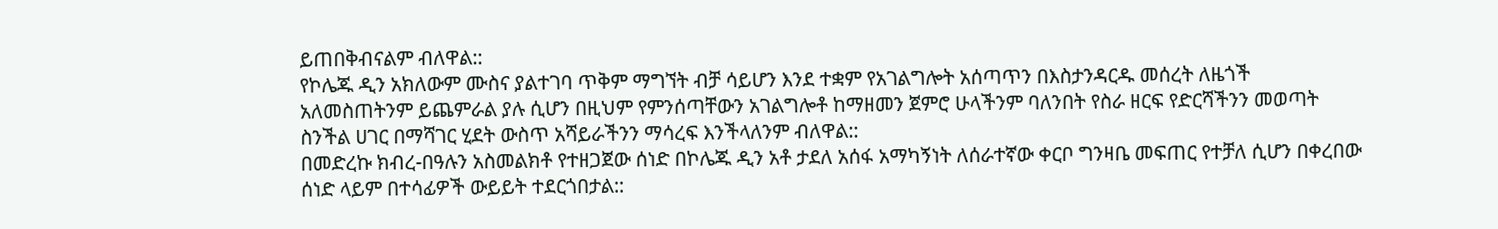ይጠበቅብናልም ብለዋል::
የኮሌጁ ዲን አክለውም ሙስና ያልተገባ ጥቅም ማግኘት ብቻ ሳይሆን እንደ ተቋም የአገልግሎት አሰጣጥን በእስታንዳርዱ መሰረት ለዜጎች አለመስጠትንም ይጨምራል ያሉ ሲሆን በዚህም የምንሰጣቸውን አገልግሎቶ ከማዘመን ጀምሮ ሁላችንም ባለንበት የስራ ዘርፍ የድርሻችንን መወጣት ስንችል ሀገር በማሻገር ሂደት ውስጥ አሻይራችንን ማሳረፍ እንችላለንም ብለዋል::
በመድረኩ ክብረ-በዓሉን አስመልክቶ የተዘጋጀው ሰነድ በኮሌጁ ዲን አቶ ታደለ አሰፋ አማካኝነት ለሰራተኛው ቀርቦ ግንዛቤ መፍጠር የተቻለ ሲሆን በቀረበው ሰነድ ላይም በተሳፊዎች ውይይት ተደርጎበታል::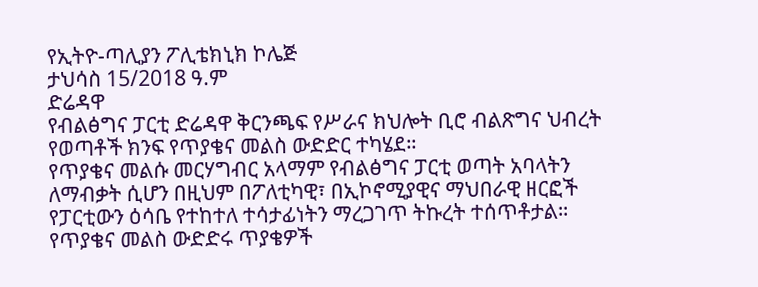የኢትዮ-ጣሊያን ፖሊቴክኒክ ኮሌጅ
ታህሳስ 15/2018 ዓ.ም
ድሬዳዋ
የብልፅግና ፓርቲ ድሬዳዋ ቅርንጫፍ የሥራና ክህሎት ቢሮ ብልጽግና ህብረት የወጣቶች ክንፍ የጥያቄና መልስ ውድድር ተካሄደ።
የጥያቄና መልሱ መርሃግብር አላማም የብልፅግና ፓርቲ ወጣት አባላትን ለማብቃት ሲሆን በዚህም በፖለቲካዊ፣ በኢኮኖሚያዊና ማህበራዊ ዘርፎች የፓርቲውን ዕሳቤ የተከተለ ተሳታፊነትን ማረጋገጥ ትኩረት ተሰጥቶታል።
የጥያቄና መልስ ውድድሩ ጥያቄዎች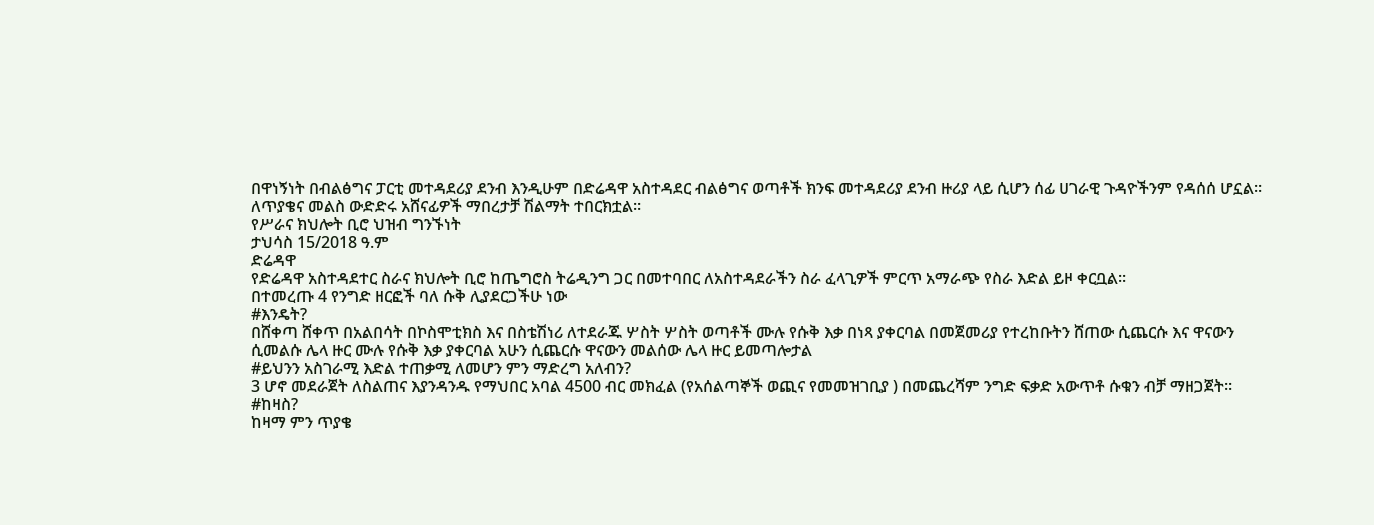በዋነኝነት በብልፅግና ፓርቲ መተዳደሪያ ደንብ እንዲሁም በድሬዳዋ አስተዳደር ብልፅግና ወጣቶች ክንፍ መተዳደሪያ ደንብ ዙሪያ ላይ ሲሆን ሰፊ ሀገራዊ ጉዳዮችንም የዳሰሰ ሆኗል።
ለጥያቄና መልስ ውድድሩ አሸናፊዎች ማበረታቻ ሽልማት ተበርክቷል።
የሥራና ክህሎት ቢሮ ህዝብ ግንኙነት
ታህሳስ 15/2018 ዓ.ም
ድሬዳዋ
የድሬዳዋ አስተዳደተር ስራና ክህሎት ቢሮ ከጤግሮስ ትሬዲንግ ጋር በመተባበር ለአስተዳደራችን ስራ ፈላጊዎች ምርጥ አማራጭ የስራ እድል ይዞ ቀርቧል፡፡
በተመረጡ 4 የንግድ ዘርፎች ባለ ሱቅ ሊያደርጋችሁ ነው
#እንዴት?
በሸቀጣ ሸቀጥ በአልበሳት በኮስሞቲክስ እና በስቴሽነሪ ለተደራጁ ሦስት ሦስት ወጣቶች ሙሉ የሱቅ እቃ በነጻ ያቀርባል በመጀመሪያ የተረከቡትን ሸጠው ሲጨርሱ እና ዋናውን ሲመልሱ ሌላ ዙር ሙሉ የሱቅ እቃ ያቀርባል አሁን ሲጨርሱ ዋናውን መልሰው ሌላ ዙር ይመጣሎታል
#ይህንን አስገራሚ እድል ተጠቃሚ ለመሆን ምን ማድረግ አለብን?
3 ሆኖ መደራጀት ለስልጠና እያንዳንዱ የማህበር አባል 4500 ብር መክፈል (የአሰልጣኞች ወጪና የመመዝገቢያ ) በመጨረሻም ንግድ ፍቃድ አውጥቶ ሱቁን ብቻ ማዘጋጀት፡፡
#ከዛስ?
ከዛማ ምን ጥያቄ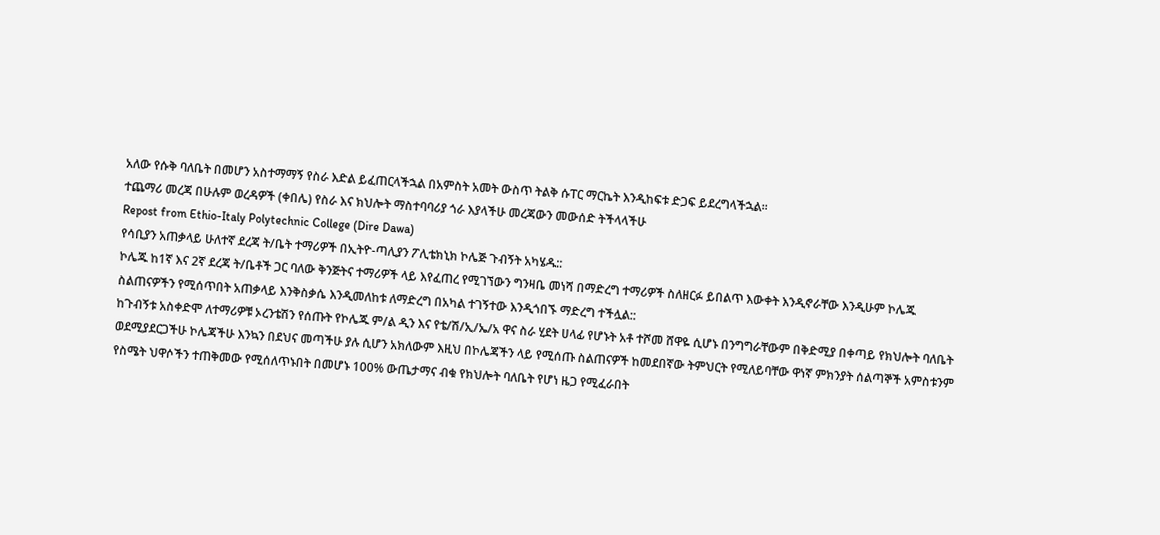አለው የሱቅ ባለቤት በመሆን አስተማማኝ የስራ እድል ይፈጠርላችኋል በአምስት አመት ውስጥ ትልቅ ሱፐር ማርኬት እንዲከፍቱ ድጋፍ ይደረግላችኋል፡፡
ተጨማሪ መረጃ በሁሉም ወረዳዎች (ቀበሌ) የስራ እና ክህሎት ማስተባባሪያ ጎራ እያላችሁ መረጃውን መውሰድ ትችላላችሁ
Repost from Ethio-Italy Polytechnic College (Dire Dawa)
የሳቢያን አጠቃላይ ሁለተኛ ደረጃ ት/ቤት ተማሪዎች በኢትዮ-ጣሊያን ፖሊቴክኒክ ኮሌጅ ጉብኝት አካሄዱ::
ኮሌጁ ከ1ኛ እና 2ኛ ደረጃ ት/ቤቶች ጋር ባለው ቅንጅትና ተማሪዎች ላይ እየፈጠረ የሚገኘውን ግንዛቤ መነሻ በማድረግ ተማሪዎች ስለዘርፉ ይበልጥ እውቀት እንዲኖራቸው እንዲሁም ኮሌጁ ስልጠናዎችን የሚሰጥበት አጠቃላይ እንቅስቃሴ እንዲመለከቱ ለማድረግ በአካል ተገኝተው እንዲጎበኙ ማድረግ ተችሏል::
ከጉብኝቱ አስቀድሞ ለተማሪዎቹ ኦረንቴሽን የሰጡት የኮሌጁ ም/ል ዲን እና የቴ/ሽ/ኢ/ኤ/አ ዋና ስራ ሂደት ሀላፊ የሆኑት አቶ ተሾመ ሸዋዬ ሲሆኑ በንግግራቸውም በቅድሚያ በቀጣይ የክህሎት ባለቤት ወደሚያደርጋችሁ ኮሌጃችሁ እንኳን በደህና መጣችሁ ያሉ ሲሆን አክለውም እዚህ በኮሌጃችን ላይ የሚሰጡ ስልጠናዎች ከመደበኛው ትምህርት የሚለይባቸው ዋነኛ ምክንያት ሰልጣኞች አምስቱንም የስሜት ህዋሶችን ተጠቅመው የሚሰለጥኑበት በመሆኑ 100% ውጤታማና ብቁ የክህሎት ባለቤት የሆነ ዜጋ የሚፈራበት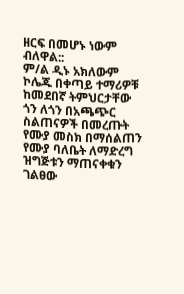ዘርፍ በመሆኑ ነውም ብለዋል::
ም/ል ዲኑ አክለውም ኮሌጁ በቀጣይ ተማሪዎቹ ከመደበኛ ትምህርታቸው ጎን ለጎን በአጫጭር ስልጠናዎች በመረጡት የሙያ መስክ በማሰልጠን የሙያ ባለቤት ለማድረግ ዝግጅቱን ማጠናቀቁን ገልፀው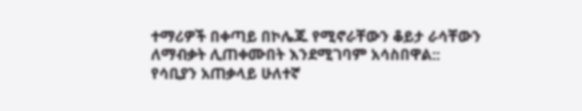ተማሪዎች በቀጣይ በኮሌጁ የሚኖራቸውን ቆይታ ራሳቸውን ለማብቃት ሊጠቀሙበት እንደሚገባም አሳስበዋል::
የሳቢያን አጠቃላይ ሁለተኛ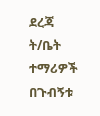ደረጃ ት/ቤት ተማሪዎች በጉብኝቱ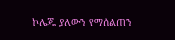ኮሌጁ ያለውን የማሰልጠን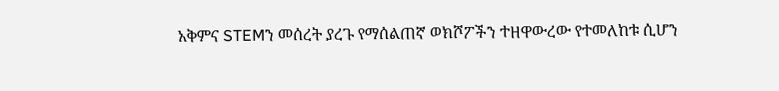አቅምና STEMን መሰረት ያረጉ የማሰልጠኛ ወክሾፖችን ተዘዋውረው የተመለከቱ ሲሆን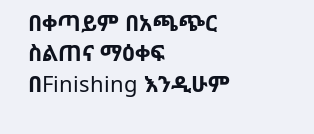በቀጣይም በአጫጭር ስልጠና ማዕቀፍ በFinishing እንዲሁም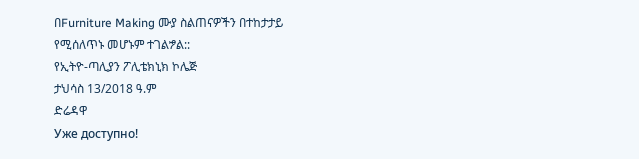በFurniture Making ሙያ ስልጠናዎችን በተከታታይ የሚሰለጥኑ መሆኑም ተገልፇል::
የኢትዮ-ጣሊያን ፖሊቴክኒክ ኮሌጅ
ታህሳስ 13/2018 ዓ.ም
ድሬዳዋ
Уже доступно!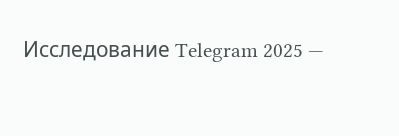Исследование Telegram 2025 —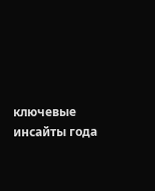ключевые инсайты года